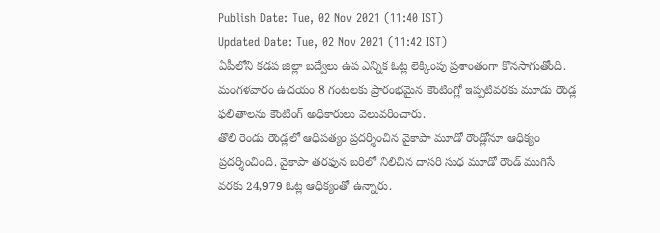Publish Date: Tue, 02 Nov 2021 (11:40 IST)
Updated Date: Tue, 02 Nov 2021 (11:42 IST)
ఏపీలోని కడప జిల్లా బద్వేలు ఉప ఎన్నిక ఓట్ల లెక్కింపు ప్రశాంతంగా కొనసాగుతోంది. మంగళవారం ఉదయం 8 గంటలకు ప్రారంభమైన కౌంటింగ్లో ఇప్పటివరకు మూడు రౌండ్ల ఫలితాలను కౌంటింగ్ అధికారులు వెలువరించారు.
తొలి రెండు రౌండ్లలో ఆధిపత్యం ప్రదర్శించిన వైకాపా మూడో రౌండ్లోనూ ఆధిక్యం ప్రదర్శించింది. వైకాపా తరఫున బరిలో నిలిచిన దాసరి సుధ మూడో రౌండ్ ముగిసే వరకు 24,979 ఓట్ల ఆధిక్యంతో ఉన్నారు.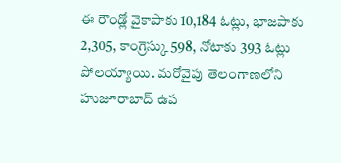ఈ రౌండ్లో వైకాపాకు 10,184 ఓట్లు, భాజపాకు 2,305, కాంగ్రెస్కు 598, నోటాకు 393 ఓట్లు పోలయ్యాయి. మరోవైపు తెలంగాణలోని హుజూరాబాద్ ఉప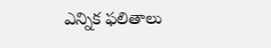ఎన్నిక ఫలితాలు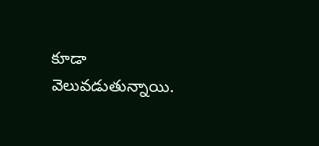కూడా వెలువడుతున్నాయి.